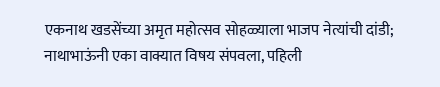एकनाथ खडसेंच्या अमृत महोत्सव सोहळ्याला भाजप नेत्यांची दांडी; नाथाभाऊंनी एका वाक्यात विषय संपवला, पहिली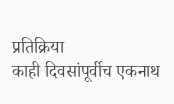प्रतिक्रिया
काही दिवसांपूर्वीच एकनाथ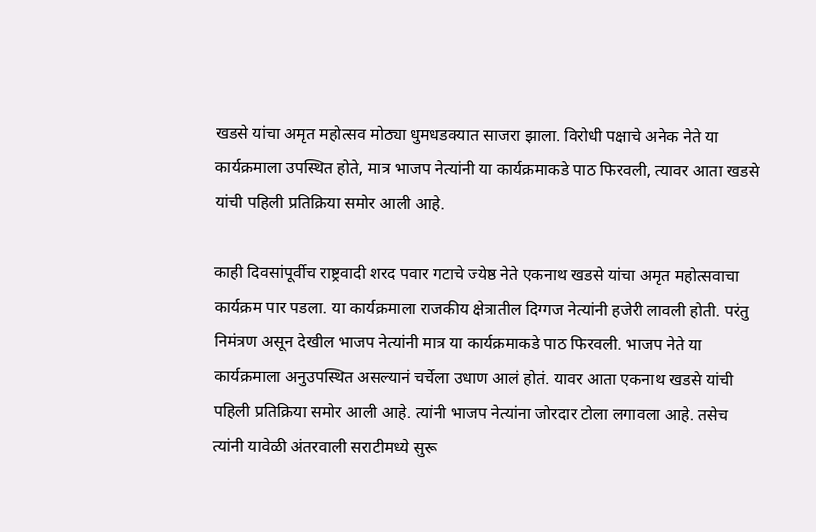खडसे यांचा अमृत महोत्सव मोठ्या धुमधडक्यात साजरा झाला. विरोधी पक्षाचे अनेक नेते या कार्यक्रमाला उपस्थित होते, मात्र भाजप नेत्यांनी या कार्यक्रमाकडे पाठ फिरवली, त्यावर आता खडसे यांची पहिली प्रतिक्रिया समोर आली आहे.

काही दिवसांपूर्वीच राष्ट्रवादी शरद पवार गटाचे ज्येष्ठ नेते एकनाथ खडसे यांचा अमृत महोत्सवाचा कार्यक्रम पार पडला. या कार्यक्रमाला राजकीय क्षेत्रातील दिग्गज नेत्यांनी हजेरी लावली होती. परंतु निमंत्रण असून देखील भाजप नेत्यांनी मात्र या कार्यक्रमाकडे पाठ फिरवली. भाजप नेते या कार्यक्रमाला अनुउपस्थित असल्यानं चर्चेला उधाण आलं होतं. यावर आता एकनाथ खडसे यांची पहिली प्रतिक्रिया समोर आली आहे. त्यांनी भाजप नेत्यांना जोरदार टोला लगावला आहे. तसेच त्यांनी यावेळी अंतरवाली सराटीमध्ये सुरू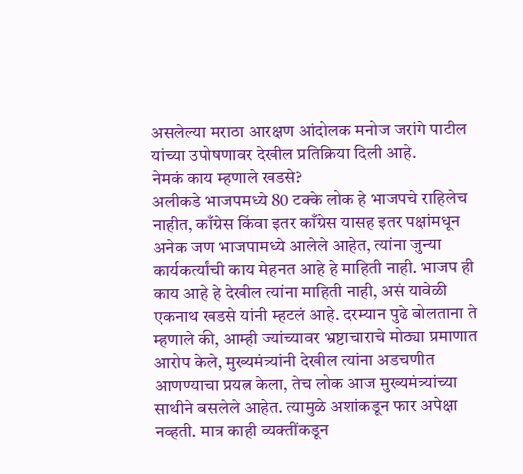असलेल्या मराठा आरक्षण आंदोलक मनोज जरांगे पाटील यांच्या उपोषणावर देखील प्रतिक्रिया दिली आहे.
नेमकं काय म्हणाले खडसे?
अलीकडे भाजपमध्ये 80 टक्के लोक हे भाजपचे राहिलेच नाहीत, काँग्रेस किंवा इतर काँग्रेस यासह इतर पक्षांमधून अनेक जण भाजपामध्ये आलेले आहेत, त्यांना जुन्या कार्यकर्त्यांची काय मेहनत आहे हे माहिती नाही. भाजप ही काय आहे हे देखील त्यांना माहिती नाही, असं यावेळी एकनाथ खडसे यांनी म्हटलं आहे. दरम्यान पुढे बोलताना ते म्हणाले की, आम्ही ज्यांच्यावर भ्रष्टाचाराचे मोठ्या प्रमाणात आरोप केले, मुख्यमंत्र्यांनी देखील त्यांना अडचणीत आणण्याचा प्रयत्न केला, तेच लोक आज मुख्यमंत्र्यांच्या साथीने बसलेले आहेत. त्यामुळे अशांकडून फार अपेक्षा नव्हती. मात्र काही व्यक्तींकडून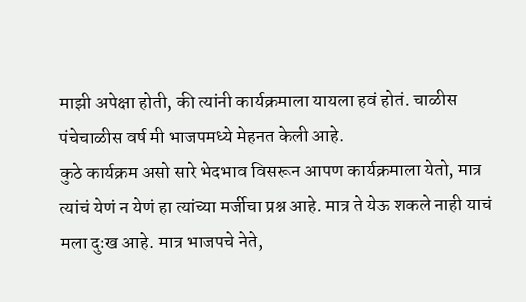माझी अपेक्षा होती, की त्यांनी कार्यक्रमाला यायला हवं होतं. चाळीस पंचेचाळीस वर्ष मी भाजपमध्ये मेहनत केली आहे.
कुठे कार्यक्रम असो सारे भेदभाव विसरून आपण कार्यक्रमाला येतो, मात्र त्यांचं येणं न येणं हा त्यांच्या मर्जीचा प्रश्न आहे. मात्र ते येऊ शकले नाही याचं मला दुःख आहे. मात्र भाजपचे नेते,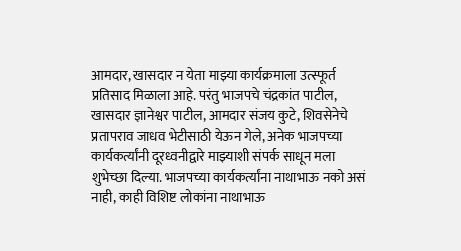आमदार, खासदार न येता माझ्या कार्यक्रमाला उत्स्फूर्त प्रतिसाद मिळाला आहे. परंतु भाजपचे चंद्रकांत पाटील, खासदार ज्ञानेश्वर पाटील, आमदार संजय कुटे, शिवसेनेचे प्रतापराव जाधव भेटीसाठी येऊन गेले, अनेक भाजपच्या कार्यकर्त्यांनी दूरध्वनीद्वारे माझ्याशी संपर्क साधून मला शुभेच्छा दिल्या. भाजपच्या कार्यकर्त्यांना नाथाभाऊ नको असं नाही, काही विशिष्ट लोकांना नाथाभाऊ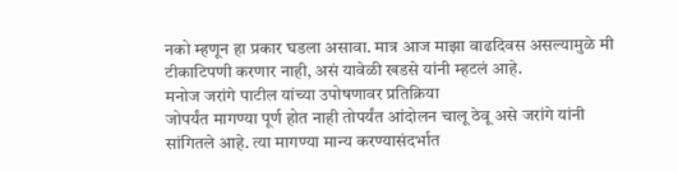नको म्हणून हा प्रकार घडला असावा. मात्र आज माझा वाढदिवस असल्यामुळे मी टीकाटिपणी करणार नाही, असं यावेळी खडसे यांनी म्हटलं आहे.
मनोज जरांगे पाटील यांच्या उपोषणावर प्रतिक्रिया
जोपर्यंत मागण्या पूर्ण होत नाही तोपर्यंत आंदोलन चालू ठेवू असे जरांगे यांनी सांगितले आहे. त्या मागण्या मान्य करण्यासंदर्भात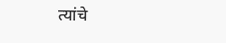त्यांचे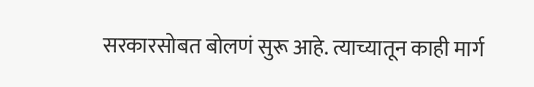सरकारसोबत बोलणं सुरू आहे. त्याच्यातून काही मार्ग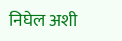निघेल अशी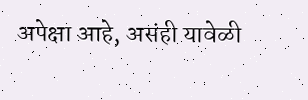अपेक्षा आहे, असंही यावेळी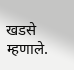खडसे म्हणाले.